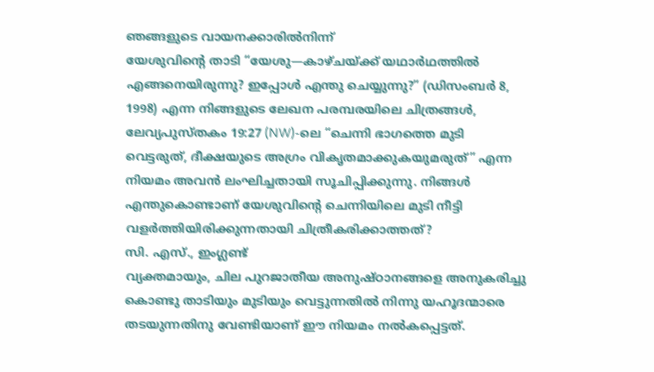ഞങ്ങളുടെ വായനക്കാരിൽനിന്ന്
യേശുവിന്റെ താടി “യേശു—കാഴ്ചയ്ക്ക് യഥാർഥത്തിൽ എങ്ങനെയിരുന്നു? ഇപ്പോൾ എന്തു ചെയ്യുന്നു?” (ഡിസംബർ 8, 1998) എന്ന നിങ്ങളുടെ ലേഖന പരമ്പരയിലെ ചിത്രങ്ങൾ, ലേവ്യപുസ്തകം 19:27 (NW)-ലെ “ചെന്നി ഭാഗത്തെ മുടി വെട്ടരുത്, ദീക്ഷയുടെ അഗ്രം വികൃതമാക്കുകയുമരുത്” എന്ന നിയമം അവൻ ലംഘിച്ചതായി സൂചിപ്പിക്കുന്നു. നിങ്ങൾ എന്തുകൊണ്ടാണ് യേശുവിന്റെ ചെന്നിയിലെ മുടി നീട്ടി വളർത്തിയിരിക്കുന്നതായി ചിത്രീകരിക്കാത്തത്?
സി. എസ്., ഇംഗ്ലണ്ട്
വ്യക്തമായും, ചില പുറജാതീയ അനുഷ്ഠാനങ്ങളെ അനുകരിച്ചു കൊണ്ടു താടിയും മുടിയും വെട്ടുന്നതിൽ നിന്നു യഹൂദന്മാരെ തടയുന്നതിനു വേണ്ടിയാണ് ഈ നിയമം നൽകപ്പെട്ടത്.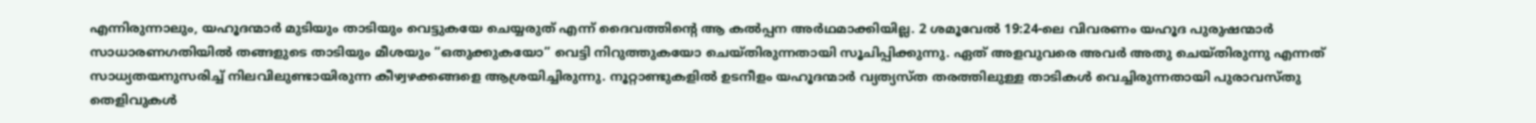എന്നിരുന്നാലും, യഹൂദന്മാർ മുടിയും താടിയും വെട്ടുകയേ ചെയ്യരുത് എന്ന് ദൈവത്തിന്റെ ആ കൽപ്പന അർഥമാക്കിയില്ല. 2 ശമൂവേൽ 19:24-ലെ വിവരണം യഹൂദ പുരുഷന്മാർ സാധാരണഗതിയിൽ തങ്ങളുടെ താടിയും മീശയും “ഒതുക്കുകയോ” വെട്ടി നിറുത്തുകയോ ചെയ്തിരുന്നതായി സൂചിപ്പിക്കുന്നു. ഏത് അളവുവരെ അവർ അതു ചെയ്തിരുന്നു എന്നത് സാധ്യതയനുസരിച്ച് നിലവിലുണ്ടായിരുന്ന കീഴ്വഴക്കങ്ങളെ ആശ്രയിച്ചിരുന്നു. നൂറ്റാണ്ടുകളിൽ ഉടനീളം യഹൂദന്മാർ വ്യത്യസ്ത തരത്തിലുള്ള താടികൾ വെച്ചിരുന്നതായി പുരാവസ്തു തെളിവുകൾ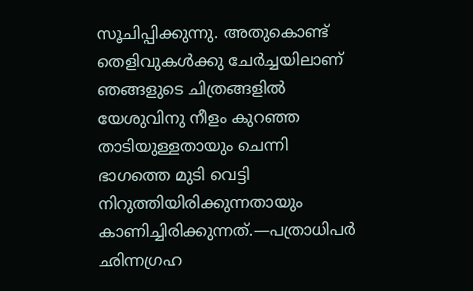സൂചിപ്പിക്കുന്നു. അതുകൊണ്ട് തെളിവുകൾക്കു ചേർച്ചയിലാണ് ഞങ്ങളുടെ ചിത്രങ്ങളിൽ യേശുവിനു നീളം കുറഞ്ഞ താടിയുള്ളതായും ചെന്നി ഭാഗത്തെ മുടി വെട്ടി നിറുത്തിയിരിക്കുന്നതായും കാണിച്ചിരിക്കുന്നത്.—പത്രാധിപർ
ഛിന്നഗ്രഹ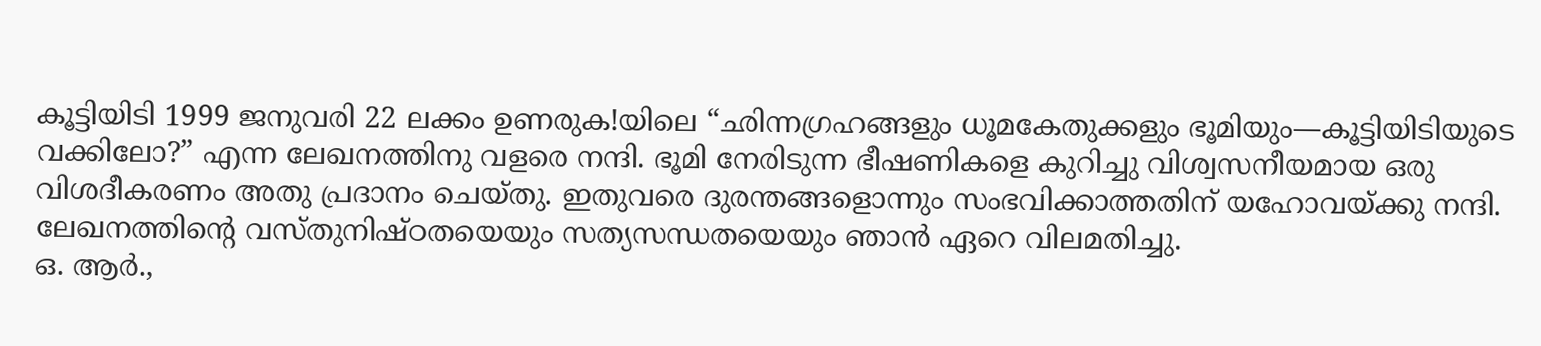കൂട്ടിയിടി 1999 ജനുവരി 22 ലക്കം ഉണരുക!യിലെ “ഛിന്നഗ്രഹങ്ങളും ധൂമകേതുക്കളും ഭൂമിയും—കൂട്ടിയിടിയുടെ വക്കിലോ?” എന്ന ലേഖനത്തിനു വളരെ നന്ദി. ഭൂമി നേരിടുന്ന ഭീഷണികളെ കുറിച്ചു വിശ്വസനീയമായ ഒരു വിശദീകരണം അതു പ്രദാനം ചെയ്തു. ഇതുവരെ ദുരന്തങ്ങളൊന്നും സംഭവിക്കാത്തതിന് യഹോവയ്ക്കു നന്ദി. ലേഖനത്തിന്റെ വസ്തുനിഷ്ഠതയെയും സത്യസന്ധതയെയും ഞാൻ ഏറെ വിലമതിച്ചു.
ഒ. ആർ.,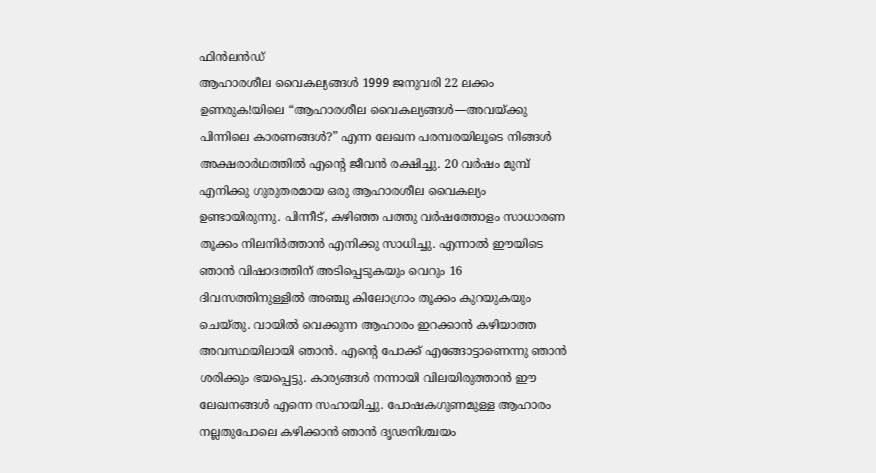ഫിൻലൻഡ്
ആഹാരശീല വൈകല്യങ്ങൾ 1999 ജനുവരി 22 ലക്കം ഉണരുക!യിലെ “ആഹാരശീല വൈകല്യങ്ങൾ—അവയ്ക്കു പിന്നിലെ കാരണങ്ങൾ?” എന്ന ലേഖന പരമ്പരയിലൂടെ നിങ്ങൾ അക്ഷരാർഥത്തിൽ എന്റെ ജീവൻ രക്ഷിച്ചു. 20 വർഷം മുമ്പ് എനിക്കു ഗുരുതരമായ ഒരു ആഹാരശീല വൈകല്യം ഉണ്ടായിരുന്നു. പിന്നീട്, കഴിഞ്ഞ പത്തു വർഷത്തോളം സാധാരണ തൂക്കം നിലനിർത്താൻ എനിക്കു സാധിച്ചു. എന്നാൽ ഈയിടെ ഞാൻ വിഷാദത്തിന് അടിപ്പെടുകയും വെറും 16 ദിവസത്തിനുള്ളിൽ അഞ്ചു കിലോഗ്രാം തൂക്കം കുറയുകയും ചെയ്തു. വായിൽ വെക്കുന്ന ആഹാരം ഇറക്കാൻ കഴിയാത്ത അവസ്ഥയിലായി ഞാൻ. എന്റെ പോക്ക് എങ്ങോട്ടാണെന്നു ഞാൻ ശരിക്കും ഭയപ്പെട്ടു. കാര്യങ്ങൾ നന്നായി വിലയിരുത്താൻ ഈ ലേഖനങ്ങൾ എന്നെ സഹായിച്ചു. പോഷകഗുണമുള്ള ആഹാരം നല്ലതുപോലെ കഴിക്കാൻ ഞാൻ ദൃഢനിശ്ചയം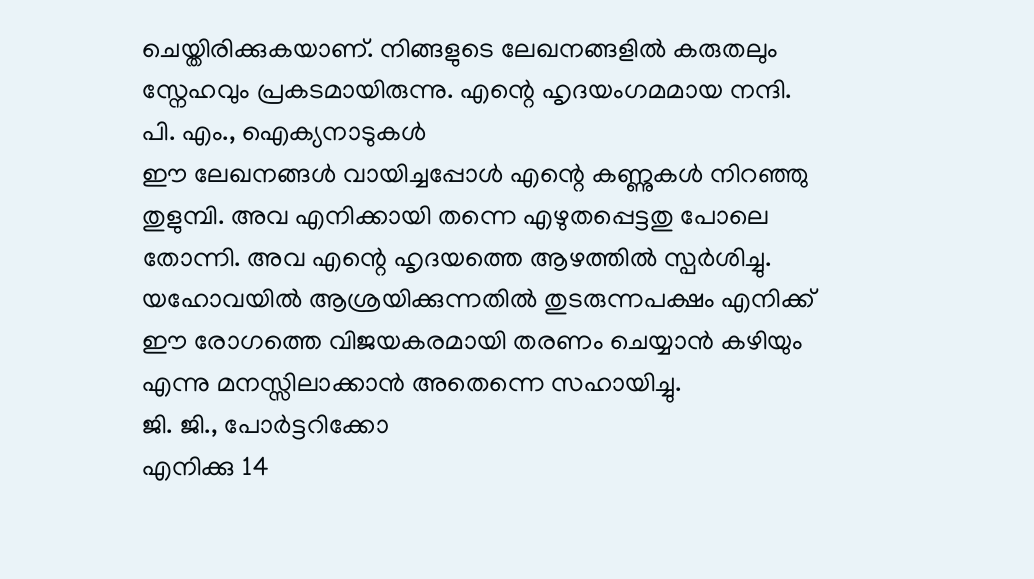ചെയ്തിരിക്കുകയാണ്. നിങ്ങളുടെ ലേഖനങ്ങളിൽ കരുതലും സ്നേഹവും പ്രകടമായിരുന്നു. എന്റെ ഹൃദയംഗമമായ നന്ദി.
പി. എം., ഐക്യനാടുകൾ
ഈ ലേഖനങ്ങൾ വായിച്ചപ്പോൾ എന്റെ കണ്ണുകൾ നിറഞ്ഞു തുളുമ്പി. അവ എനിക്കായി തന്നെ എഴുതപ്പെട്ടതു പോലെ തോന്നി. അവ എന്റെ ഹൃദയത്തെ ആഴത്തിൽ സ്പർശിച്ചു. യഹോവയിൽ ആശ്രയിക്കുന്നതിൽ തുടരുന്നപക്ഷം എനിക്ക് ഈ രോഗത്തെ വിജയകരമായി തരണം ചെയ്യാൻ കഴിയും എന്നു മനസ്സിലാക്കാൻ അതെന്നെ സഹായിച്ചു.
ജി. ജി., പോർട്ടറിക്കോ
എനിക്കു 14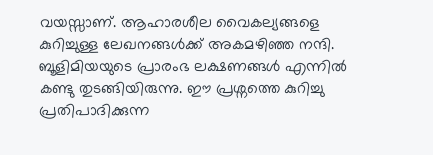വയസ്സാണ്. ആഹാരശീല വൈകല്യങ്ങളെ കുറിച്ചുള്ള ലേഖനങ്ങൾക്ക് അകമഴിഞ്ഞ നന്ദി. ബൂളിമിയയുടെ പ്രാരംഭ ലക്ഷണങ്ങൾ എന്നിൽ കണ്ടു തുടങ്ങിയിരുന്നു. ഈ പ്രശ്നത്തെ കുറിച്ചു പ്രതിപാദിക്കുന്ന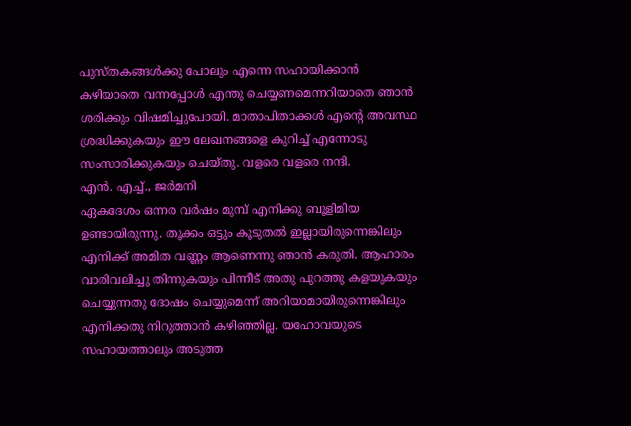പുസ്തകങ്ങൾക്കു പോലും എന്നെ സഹായിക്കാൻ കഴിയാതെ വന്നപ്പോൾ എന്തു ചെയ്യണമെന്നറിയാതെ ഞാൻ ശരിക്കും വിഷമിച്ചുപോയി. മാതാപിതാക്കൾ എന്റെ അവസ്ഥ ശ്രദ്ധിക്കുകയും ഈ ലേഖനങ്ങളെ കുറിച്ച് എന്നോടു സംസാരിക്കുകയും ചെയ്തു. വളരെ വളരെ നന്ദി.
എൻ. എച്ച്., ജർമനി
ഏകദേശം ഒന്നര വർഷം മുമ്പ് എനിക്കു ബൂളിമിയ ഉണ്ടായിരുന്നു. തൂക്കം ഒട്ടും കൂടുതൽ ഇല്ലായിരുന്നെങ്കിലും എനിക്ക് അമിത വണ്ണം ആണെന്നു ഞാൻ കരുതി. ആഹാരം വാരിവലിച്ചു തിന്നുകയും പിന്നീട് അതു പുറത്തു കളയുകയും ചെയ്യുന്നതു ദോഷം ചെയ്യുമെന്ന് അറിയാമായിരുന്നെങ്കിലും എനിക്കതു നിറുത്താൻ കഴിഞ്ഞില്ല. യഹോവയുടെ സഹായത്താലും അടുത്ത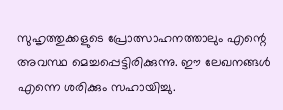സുഹൃത്തുക്കളുടെ പ്രോത്സാഹനത്താലും എന്റെ അവസ്ഥ മെച്ചപ്പെട്ടിരിക്കുന്നു. ഈ ലേഖനങ്ങൾ എന്നെ ശരിക്കും സഹായിച്ചു.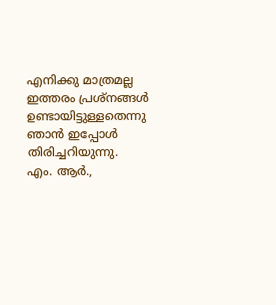എനിക്കു മാത്രമല്ല ഇത്തരം പ്രശ്നങ്ങൾ ഉണ്ടായിട്ടുള്ളതെന്നു ഞാൻ ഇപ്പോൾ തിരിച്ചറിയുന്നു.
എം. ആർ.,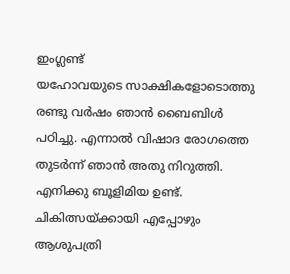ഇംഗ്ലണ്ട്
യഹോവയുടെ സാക്ഷികളോടൊത്തു രണ്ടു വർഷം ഞാൻ ബൈബിൾ പഠിച്ചു. എന്നാൽ വിഷാദ രോഗത്തെ തുടർന്ന് ഞാൻ അതു നിറുത്തി. എനിക്കു ബൂളിമിയ ഉണ്ട്. ചികിത്സയ്ക്കായി എപ്പോഴും ആശുപത്രി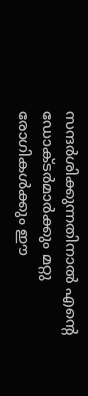സന്ദർശിക്കുന്നതിനാൽ എന്റെ ഡോക്ടർമാർക്കും മറ്റു രോഗികൾക്കും ഈ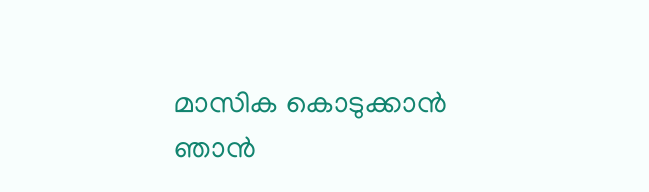മാസിക കൊടുക്കാൻ ഞാൻ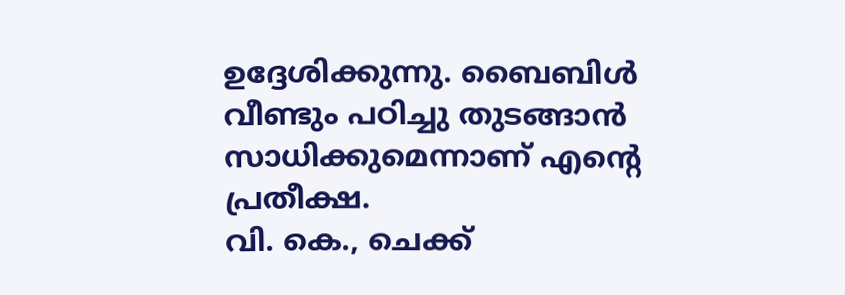ഉദ്ദേശിക്കുന്നു. ബൈബിൾ വീണ്ടും പഠിച്ചു തുടങ്ങാൻ സാധിക്കുമെന്നാണ് എന്റെ പ്രതീക്ഷ.
വി. കെ., ചെക്ക്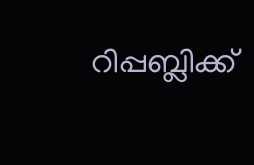റിപ്പബ്ലിക്ക്